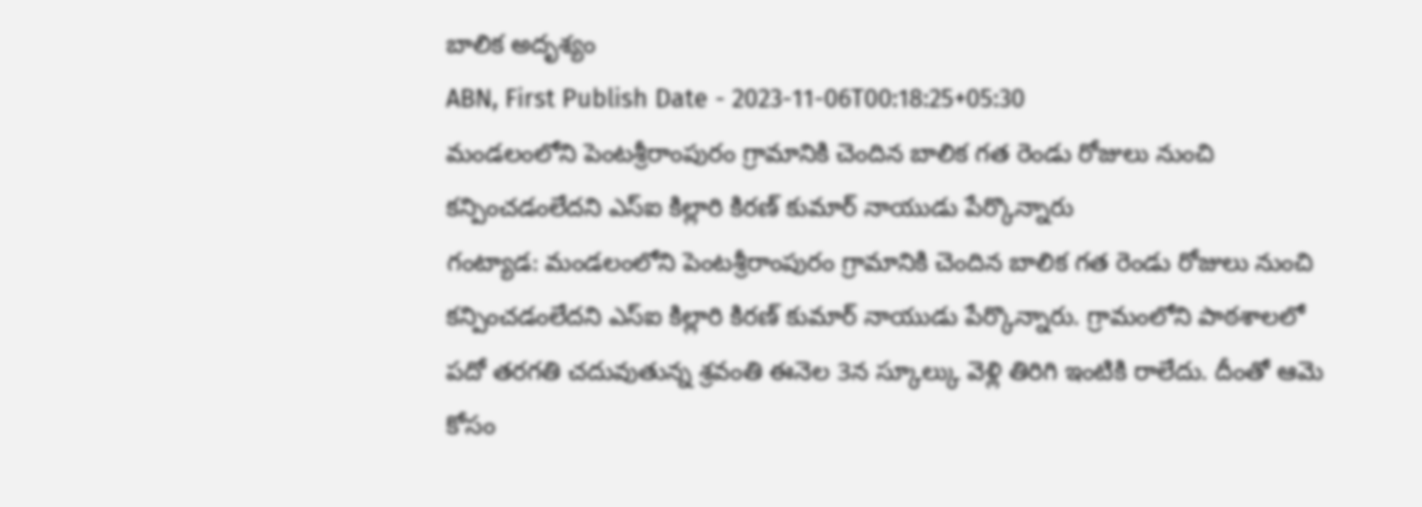బాలిక అదృశ్యం
ABN, First Publish Date - 2023-11-06T00:18:25+05:30
మండలంలోని పెంటశ్రీరాంపురం గ్రామానికి చెందిన బాలిక గత రెండు రోజులు నుంచి కన్పించడంలేదని ఎస్ఐ కిల్లారి కిరణ్ కుమార్ నాయుడు పేర్కొన్నారు
గంట్యాడ: మండలంలోని పెంటశ్రీరాంపురం గ్రామానికి చెందిన బాలిక గత రెండు రోజులు నుంచి కన్పించడంలేదని ఎస్ఐ కిల్లారి కిరణ్ కుమార్ నాయుడు పేర్కొన్నారు. గ్రామంలోని పాఠశాలలో పదో తరగతి చదువుతున్న శ్రవంతి ఈనెల 3న స్కూల్కు వెళ్లి తిరిగి ఇంటికి రాలేదు. దీంతో ఆమె కోసం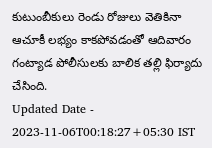కుటుంబీకులు రెండు రోజులు వెతికినా ఆచూకీ లభ్యం కాకపోవడంతో ఆదివారం గంట్యాడ పోలీసులకు బాలిక తల్లి ఫిర్యాదు చేసింది.
Updated Date - 2023-11-06T00:18:27+05:30 IST